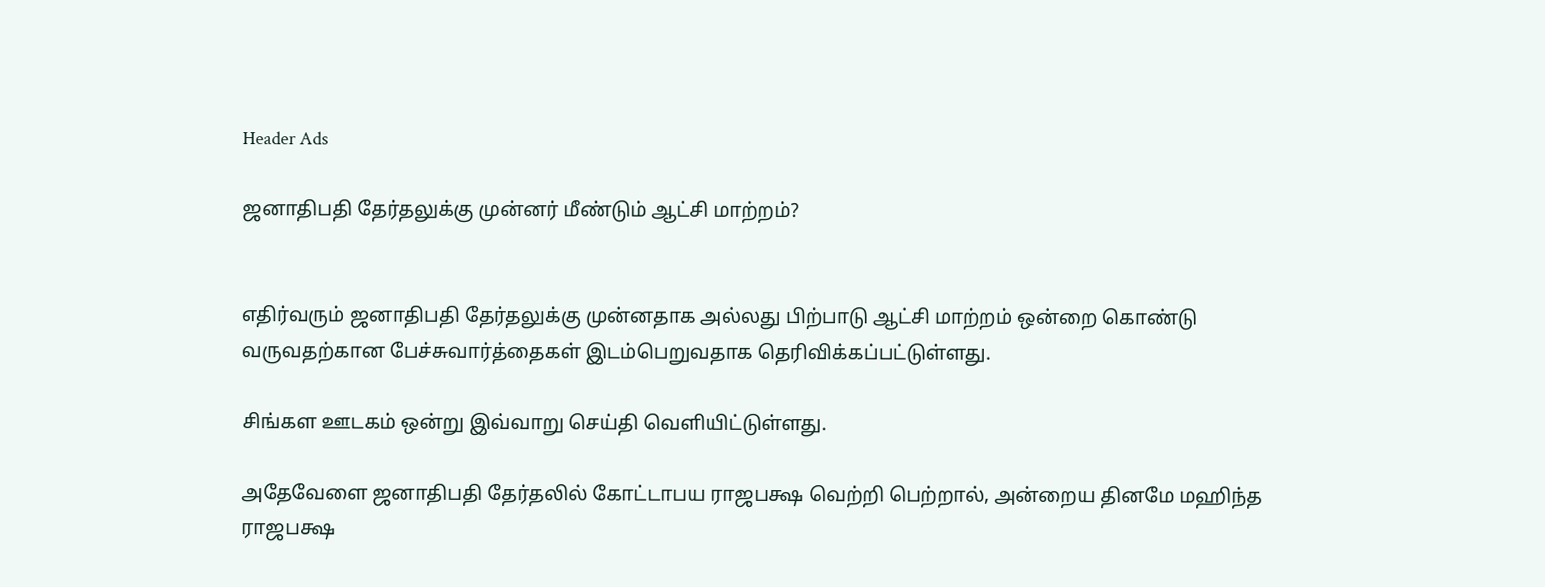Header Ads

ஜனாதிபதி தேர்தலுக்கு முன்னர் மீண்டும் ஆட்சி மாற்றம்?


எதிர்வரும் ஜனாதிபதி தேர்தலுக்கு முன்னதாக அல்லது பிற்பாடு ஆட்சி மாற்றம் ஒன்றை கொண்டு வருவதற்கான பேச்சுவார்த்தைகள் இடம்பெறுவதாக தெரிவிக்கப்பட்டுள்ளது.

சிங்கள ஊடகம் ஒன்று இவ்வாறு செய்தி வௌியிட்டுள்ளது.

அதேவேளை ஜனாதிபதி தேர்தலில் கோட்டாபய ராஜபக்ஷ வெற்றி பெற்றால், அன்றைய தினமே மஹிந்த ராஜபக்ஷ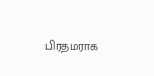பிரதமராக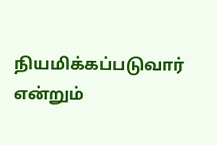நியமிக்கப்படுவார் என்றும்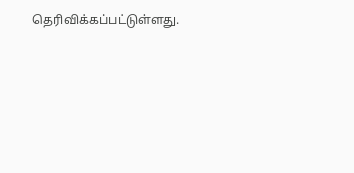தெரிவிக்கப்பட்டுள்ளது.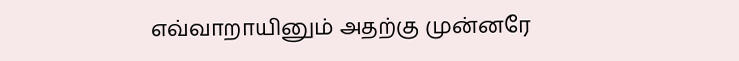எவ்வாறாயினும் அதற்கு முன்னரே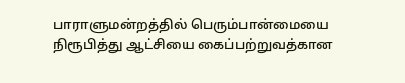பாராளுமன்றத்தில் பெரும்பான்மையை நிரூபித்து ஆட்சியை கைப்பற்றுவத்கான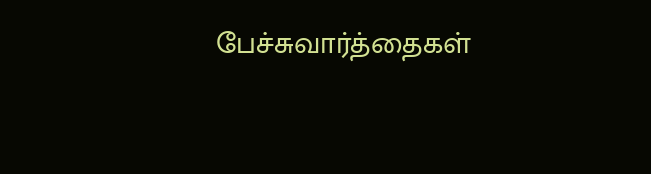பேச்சுவார்த்தைகள்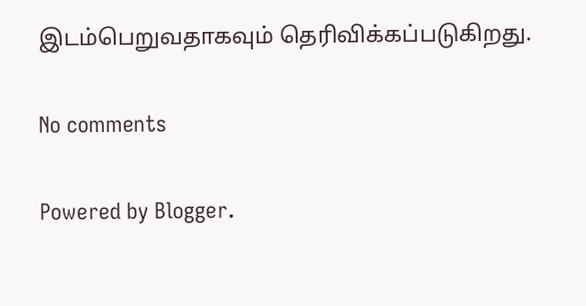இடம்பெறுவதாகவும் தெரிவிக்கப்படுகிறது.

No comments

Powered by Blogger.